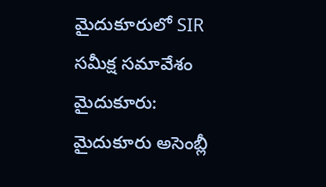మైదుకూరులో SIR సమీక్ష సమావేశం
మైదుకూరు: మైదుకూరు అసెంబ్లీ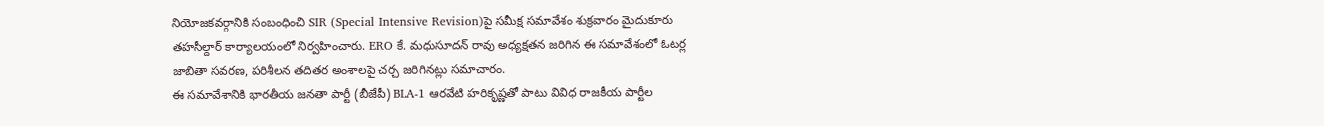నియోజకవర్గానికి సంబంధించి SIR (Special Intensive Revision)పై సమీక్ష సమావేశం శుక్రవారం మైదుకూరు తహసీల్దార్ కార్యాలయంలో నిర్వహించారు. ERO కే. మధుసూదన్ రావు అధ్యక్షతన జరిగిన ఈ సమావేశంలో ఓటర్ల జాబితా సవరణ, పరిశీలన తదితర అంశాలపై చర్చ జరిగినట్లు సమాచారం.
ఈ సమావేశానికి భారతీయ జనతా పార్టీ (బీజేపీ) BLA-1 ఆరవేటి హరికృష్ణతో పాటు వివిధ రాజకీయ పార్టీల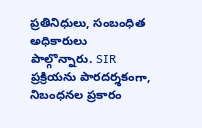ప్రతినిధులు, సంబంధిత అధికారులు పాల్గొన్నారు. SIR ప్రక్రియను పారదర్శకంగా, నిబంధనల ప్రకారం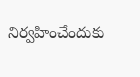నిర్వహించేందుకు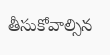తీసుకోవాల్సిన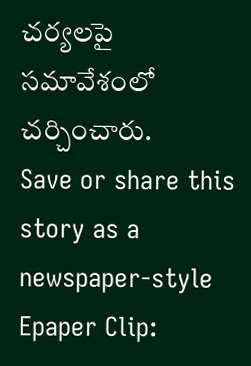చర్యలపై సమావేశంలో చర్చించారు.
Save or share this story as a newspaper-style Epaper Clip: